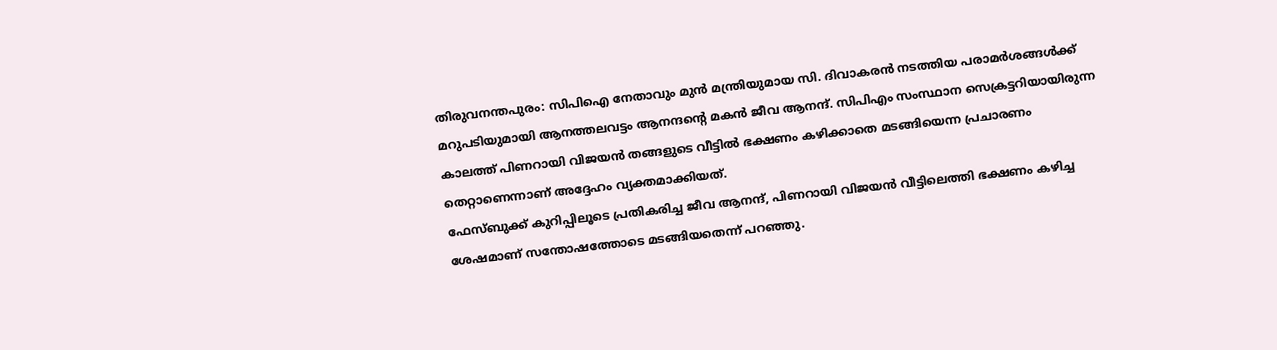തിരുവനന്തപുരം: സിപിഐ നേതാവും മുൻ മന്ത്രിയുമായ സി. ദിവാകരൻ നടത്തിയ പരാമർശങ്ങൾക്ക് മറുപടിയുമായി ആനത്തലവട്ടം ആനന്ദന്റെ മകൻ ജീവ ആനന്ദ്. സിപിഎം സംസ്ഥാന സെക്രട്ടറിയായിരുന്ന കാലത്ത് പിണറായി വിജയൻ തങ്ങളുടെ വീട്ടിൽ ഭക്ഷണം കഴിക്കാതെ മടങ്ങിയെന്ന പ്രചാരണം തെറ്റാണെന്നാണ് അദ്ദേഹം വ്യക്തമാക്കിയത്.
ഫേസ്ബുക്ക് കുറിപ്പിലൂടെ പ്രതികരിച്ച ജീവ ആനന്ദ്, പിണറായി വിജയൻ വീട്ടിലെത്തി ഭക്ഷണം കഴിച്ച ശേഷമാണ് സന്തോഷത്തോടെ മടങ്ങിയതെന്ന് പറഞ്ഞു.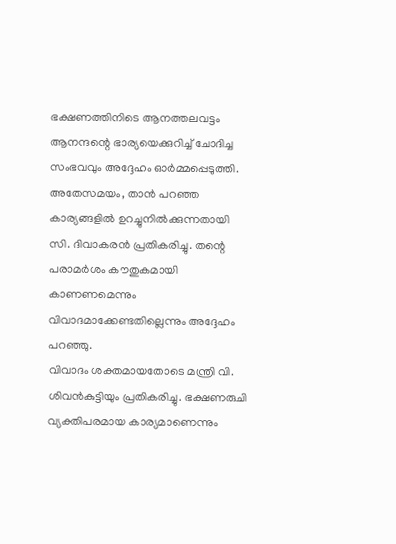ഭക്ഷണത്തിനിടെ ആനത്തലവട്ടം ആനന്ദന്റെ ഭാര്യയെക്കുറിച്ച് ചോദിച്ച സംഭവവും അദ്ദേഹം ഓർമ്മപ്പെടുത്തി.
അതേസമയം, താൻ പറഞ്ഞ കാര്യങ്ങളിൽ ഉറച്ചുനിൽക്കുന്നതായി സി. ദിവാകരൻ പ്രതികരിച്ചു. തന്റെ പരാമർശം കൗതുകമായി കാണണമെന്നും വിവാദമാക്കേണ്ടതില്ലെന്നും അദ്ദേഹം പറഞ്ഞു.
വിവാദം ശക്തമായതോടെ മന്ത്രി വി. ശിവൻകുട്ടിയും പ്രതികരിച്ചു. ഭക്ഷണരുചി വ്യക്തിപരമായ കാര്യമാണെന്നും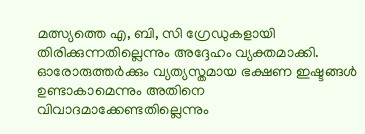മത്സ്യത്തെ എ, ബി, സി ഗ്രേഡുകളായി തിരിക്കുന്നതില്ലെന്നും അദ്ദേഹം വ്യക്തമാക്കി. ഓരോരുത്തർക്കും വ്യത്യസ്തമായ ഭക്ഷണ ഇഷ്ടങ്ങൾ ഉണ്ടാകാമെന്നും അതിനെ വിവാദമാക്കേണ്ടതില്ലെന്നും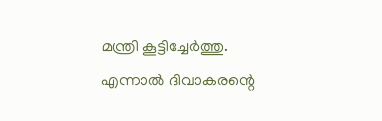മന്ത്രി കൂട്ടിച്ചേർത്തു.
എന്നാൽ ദിവാകരന്റെ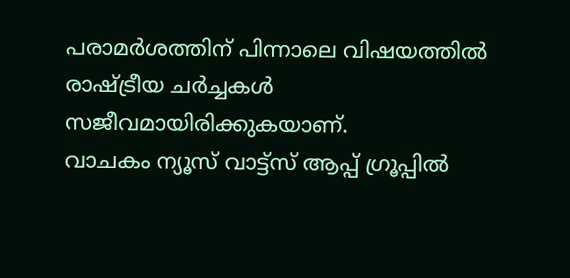പരാമർശത്തിന് പിന്നാലെ വിഷയത്തിൽ രാഷ്ട്രീയ ചർച്ചകൾ സജീവമായിരിക്കുകയാണ്.
വാചകം ന്യൂസ് വാട്ട്സ് ആപ്പ് ഗ്രൂപ്പിൽ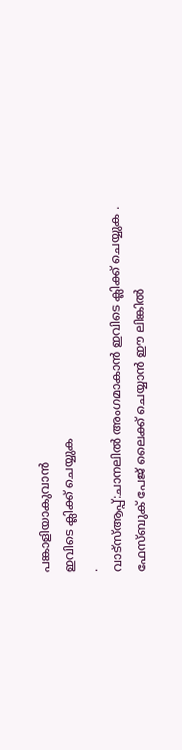പങ്കാളിയാകുവാൻ
ഇവിടെ ക്ലിക്ക് ചെയ്യുക
.
വാട്സ്ആപ്പ്:ചാനലിൽ അംഗമാകാൻ ഇവിടെ ക്ലിക്ക് ചെയ്യുക .
ഫേസ്ബുക് പേജ് ലൈക്ക് ചെയ്യാൻ ഈ ലിങ്കിൽ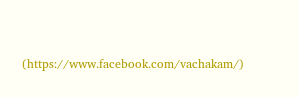(https://www.facebook.com/vachakam/)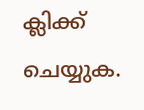ക്ലിക്ക് ചെയ്യുക.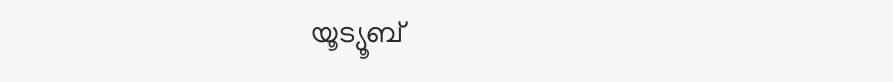യൂട്യൂബ്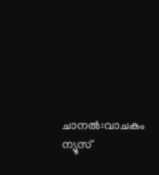ചാനൽ:വാചകം ന്യൂസ്